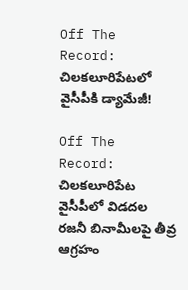Off The Record: చిలకలూరిపేటలో వైసీపీకి డ్యామేజీ!

Off The Record: చిలకలూరిపేట వైసీపీలో విడదల రజనీ బినామీలపై తీవ్ర ఆగ్రహం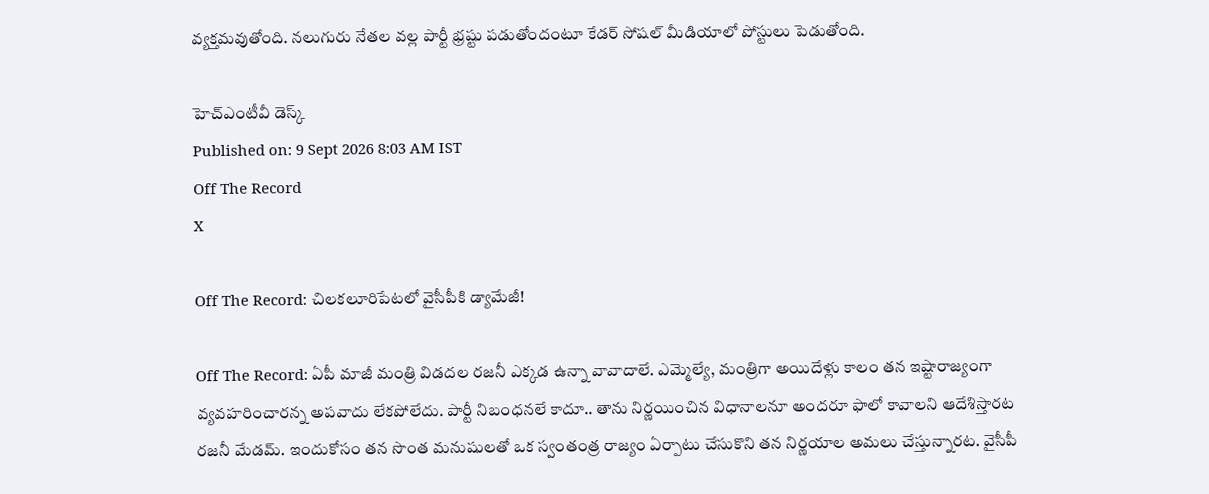వ్యక్తమవుతోంది. నలుగురు నేతల వల్ల పార్టీ భ్రష్టు పడుతోందంటూ కేడర్ సోషల్ మీడియాలో పోస్టులు పెడుతోంది.

హెచ్ఎంటీవీ డెస్క్
Published on: 9 Sept 2026 8:03 AM IST
Off The Record
X

Off The Record: చిలకలూరిపేటలో వైసీపీకి డ్యామేజీ!

Off The Record: ఏపీ మాజీ మంత్రి విడదల రజనీ ఎక్కడ ఉన్నా వావాదాలే. ఎమ్మెల్యే, మంత్రిగా అయిదేళ్లు కాలం తన ఇష్టారాజ్యంగా వ్యవహరించారన్న అపవాదు లేకపోలేదు. పార్టీ నిబంధనలే కాదూ.. తాను నిర్ణయించిన విధానాలనూ అందరూ ఫాలో కావాలని ఆదేశిస్తారట రజనీ మేడమ్. ఇందుకోసం తన సొంత మనుషులతో ఒక స్వంతంత్ర రాజ్యం ఏర్పాటు చేసుకొని తన నిర్ణయాల అమలు చేస్తున్నారట. వైసీపీ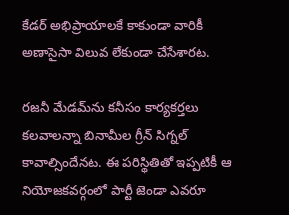కేడర్ అభిప్రాయాలకే కాకుండా వారికీ అణాసైసా విలువ లేకుండా చేసేశారట.

రజనీ మేడమ్‌ను కనీసం కార్యకర్తలు కలవాలన్నా బినామీల గ్రీన్ సిగ్నల్ కావాల్సిందేనట. ఈ పరిస్థితితో ఇప్పటికీ ఆ నియోజకవర్గంలో పార్టీ జెండా ఎవరూ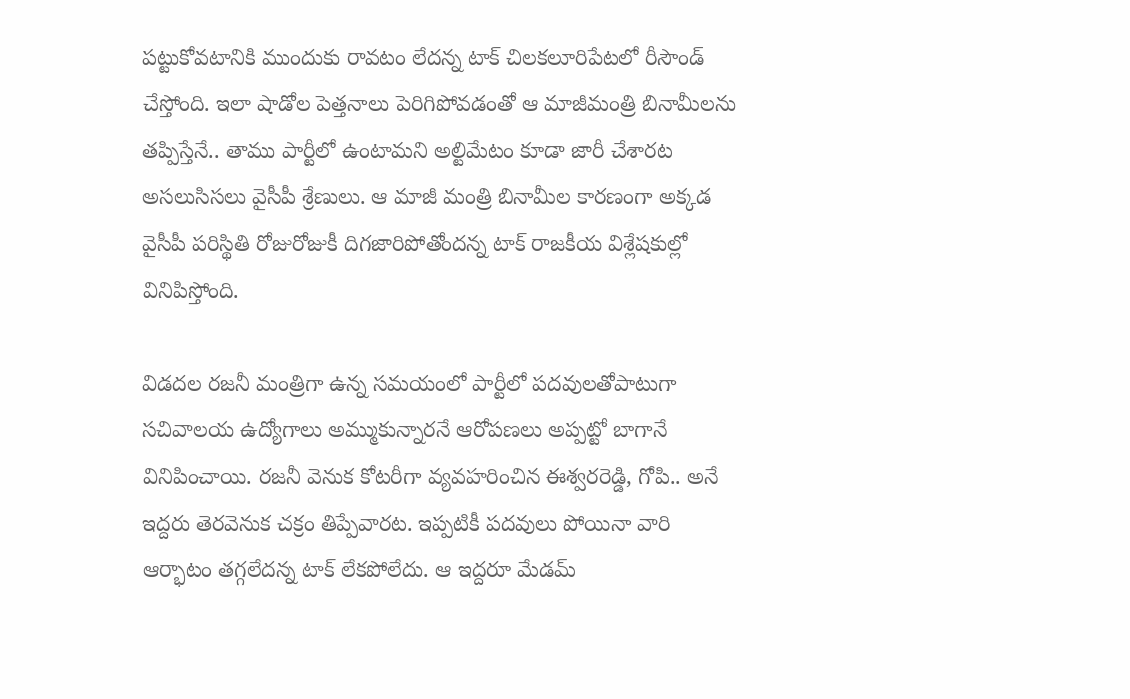పట్టుకోవటానికి ముందుకు రావటం లేదన్న టాక్ చిలకలూరిపేటలో రీసౌండ్ చేస్తోంది. ఇలా షాడోల పెత్తనాలు పెరిగిపోవడంతో ఆ మాజీమంత్రి బినామీలను తప్పిస్తేనే.. తాము పార్టీలో ఉంటామని అల్టిమేటం కూడా జారీ చేశారట అసలుసిసలు వైసీపీ శ్రేణులు. ఆ మాజీ మంత్రి బినామీల కారణంగా అక్కడ వైసీపీ పరిస్థితి రోజురోజుకీ దిగజారిపోతోందన్న టాక్ రాజకీయ విశ్లేషకుల్లో వినిపిస్తోంది.

విడదల రజనీ మంత్రిగా ఉన్న సమయంలో పార్టీలో పదవులతోపాటుగా సచివాలయ ఉద్యోగాలు అమ్ముకున్నారనే ఆరోపణలు అప్పట్టో బాగానే వినిపించాయి. రజనీ వెనుక కోటరీగా వ్యవహరించిన ఈశ్వరరెడ్డి, గోపి.. అనే ఇద్దరు తెరవెనుక చక్రం తిప్పేవారట. ఇప్పటికీ పదవులు పోయినా వారి ఆర్భాటం తగ్గలేదన్న టాక్ లేకపోలేదు. ఆ ఇద్దరూ మేడమ్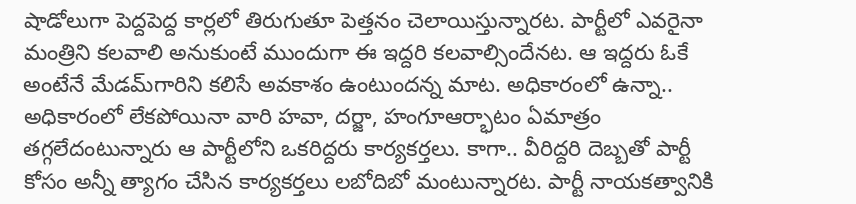షాడోలుగా పెద్దపెద్ద కార్లలో తిరుగుతూ పెత్తనం చెలాయిస్తున్నారట. పార్టీలో ఎవరైనా మంత్రిని కలవాలి అనుకుంటే ముందుగా ఈ ఇద్దరి కలవాల్సిందేనట. ఆ ఇద్దరు ఓకే అంటేనే మేడమ్‌గారిని కలిసే అవకాశం ఉంటుందన్న మాట. అధికారంలో ఉన్నా.. అధికారంలో లేకపోయినా వారి హవా, దర్జా, హంగూఆర్భాటం ఏమాత్రం తగ్గలేదంటున్నారు ఆ పార్టీలోని ఒకరిద్దరు కార్యకర్తలు. కాగా.. వీరిద్దరి దెబ్బతో పార్టీ కోసం అన్నీ త్యాగం చేసిన కార్యకర్తలు లబోదిబో మంటున్నారట. పార్టీ నాయకత్వానికి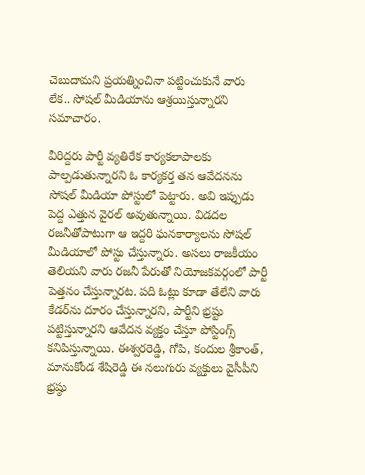చెబుదామని ప్రయత్నించినా పట్టించుకునే వారు లేక.. సోషల్ మీడియాను ఆశ్రయిస్తున్నారని సమాచారం.

వీరిద్దరు పార్టీ వ్యతిరేక కార్యకలాపాలకు పాల్పడుతున్నారని ఓ కార్యకర్త తన ఆవేదనను సోషల్ మీడియా పోస్టులో పెట్టారు. అవి ఇప్పుడు పెద్ద ఎత్తున వైరల్ అవుతున్నాయి. విడదల రజనీతోపాటుగా ఆ ఇద్దరి ఘనకార్యాలను సోషల్ మీడియాలో పోస్టు చేస్తున్నారు. అసలు రాజకీయం తెలియని వారు రజనీ పేరుతో నియోజకవర్గంలో పార్టీ పెత్తనం చేస్తున్నారట. పది ఓట్లు కూడా తేలేని వారు కేడర్‌ను దూరం చేస్తున్నారని, పార్టీని భ్రష్టు పట్టిస్తున్నారని ఆవేదన వ్యక్తం చేస్తూ పోస్టింగ్స్ కనిపిస్తున్నాయి. ఈశ్వరరెడ్డి, గోపి, కందుల శ్రీకాంత్, మానుకోండ శేషిరెడ్డి ఈ నలుగురు వ్యక్తులు వైసీపీని భ్రష్ఠు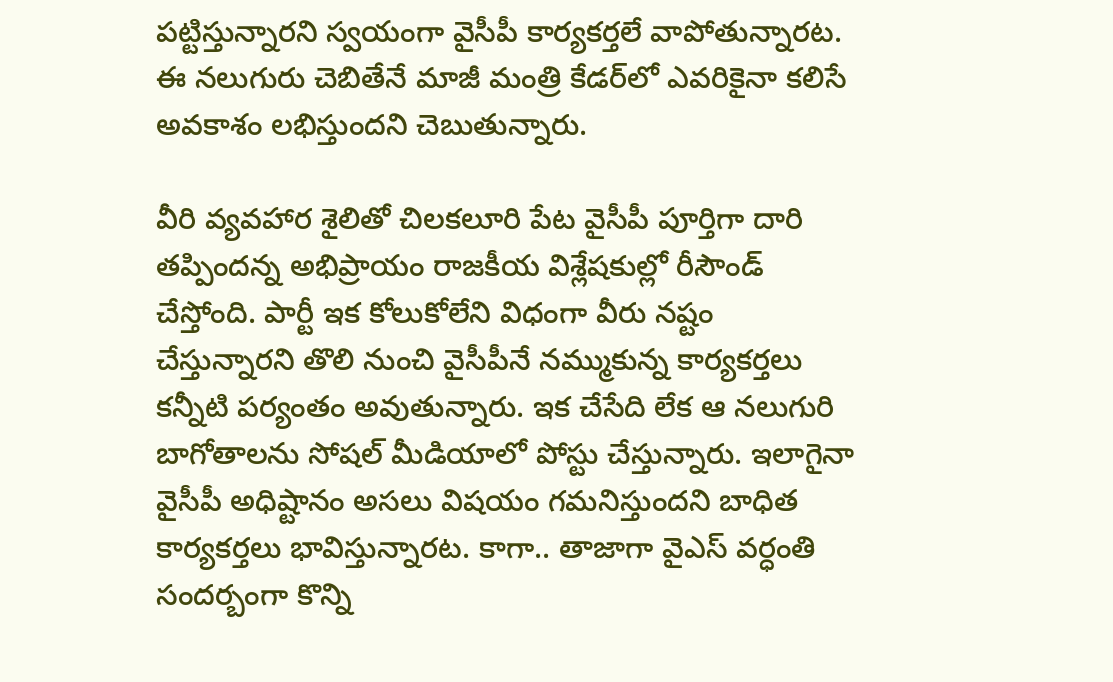పట్టిస్తున్నారని స్వయంగా వైసీపీ కార్యకర్తలే వాపోతున్నారట. ఈ నలుగురు చెబితేనే మాజీ మంత్రి కేడర్‌లో ఎవరికైనా కలిసే అవకాశం లభిస్తుందని చెబుతున్నారు.

వీరి వ్యవహార శైలితో చిలకలూరి పేట వైసీపీ పూర్తిగా దారి తప్పిందన్న అభిప్రాయం రాజకీయ విశ్లేషకుల్లో రీసౌండ్ చేస్తోంది. పార్టీ ఇక కోలుకోలేని విధంగా వీరు నష్టం చేస్తున్నారని తొలి నుంచి వైసీపీనే నమ్ముకున్న కార్యకర్తలు కన్నీటి పర్యంతం అవుతున్నారు. ఇక చేసేది లేక ఆ నలుగురి బాగోతాలను సోషల్ మీడియాలో పోస్టు చేస్తున్నారు. ఇలాగైనా వైసీపీ అధిష్టానం అసలు విషయం గమనిస్తుందని బాధిత కార్యకర్తలు భావిస్తున్నారట. కాగా.. తాజాగా వైఎస్ వర్ధంతి సందర్బంగా కొన్ని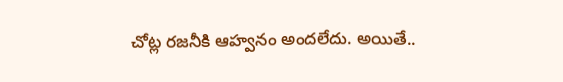చోట్ల రజనీకి ఆహ్వనం అందలేదు. అయితే..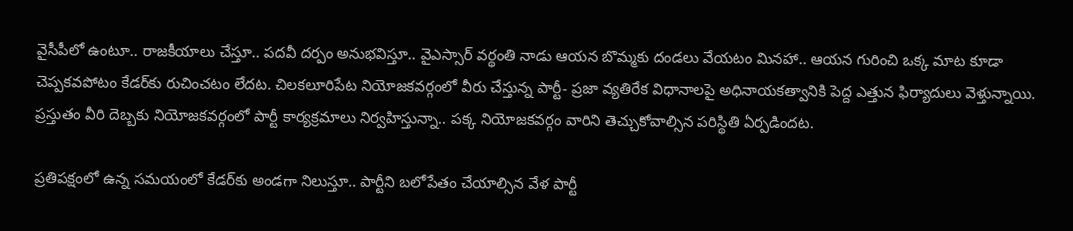వైసీపీలో ఉంటూ.. రాజకీయాలు చేస్తూ.. పదవీ దర్పం అనుభవిస్తూ.. వైఎస్సార్ వర్థంతి నాడు ఆయన బొమ్మకు దండలు వేయటం మినహా.. ఆయన గురించి ఒక్క మాట కూడా చెప్పకవపోటం కేడర్‌కు రుచించటం లేదట. చిలకలూరిపేట నియోజకవర్గంలో వీరు చేస్తున్న పార్టీ- ప్రజా వ్యతిరేక విధానాలపై అధినాయకత్వానికి పెద్ద ఎత్తున ఫిర్యాదులు వెళ్తున్నాయి. ప్రస్తుతం వీరి దెబ్బకు నియోజకవర్గంలో పార్టీ కార్యక్రమాలు నిర్వహిస్తున్నా.. పక్క నియోజకవర్గం వారిని తెచ్చుకోవాల్సిన పరిస్థితి ఏర్పడిందట.

ప్రతిపక్షంలో ఉన్న సమయంలో కేడర్‌కు అండగా నిలుస్తూ.. పార్టీని బలోపేతం చేయాల్సిన వేళ పార్టీ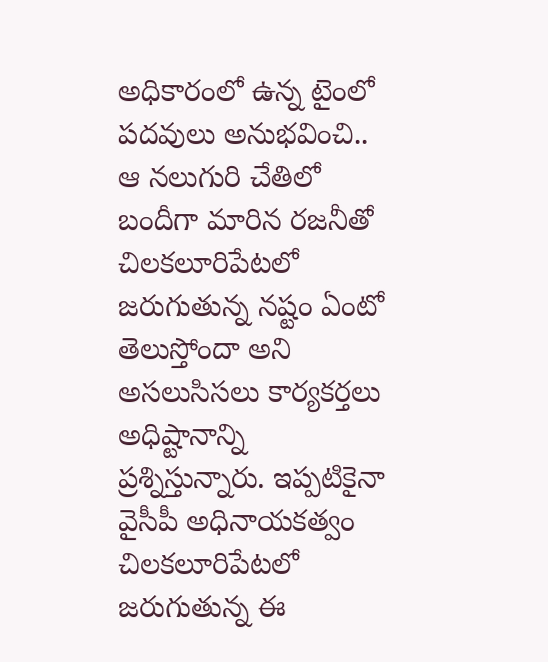అధికారంలో ఉన్న టైంలో పదవులు అనుభవించి.. ఆ నలుగురి చేతిలో బందీగా మారిన రజనీతో చిలకలూరిపేటలో జరుగుతున్న నష్టం ఏంటో తెలుస్తోందా అని అసలుసిసలు కార్యకర్తలు అధిష్టానాన్ని ప్రశ్నిస్తున్నారు. ఇప్పటికైనా వైసీపీ అధినాయకత్వం చిలకలూరిపేటలో జరుగుతున్న ఈ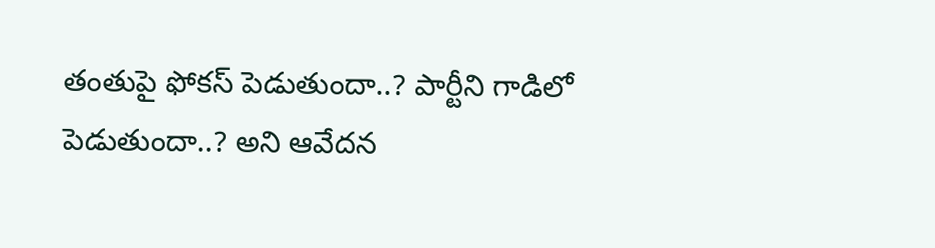తంతుపై ఫోకస్ పెడుతుందా..? పార్టీని గాడిలో పెడుతుందా..? అని ఆవేదన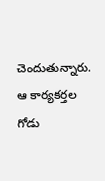చెందుతున్నారు. ఆ కార్యకర్తల గోడు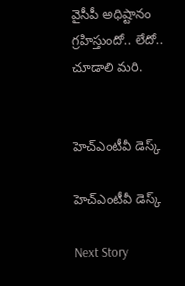వైసీపీ అధిష్టానం గ్రహిస్తుందో.. లేదో.. చూడాలి మరి.


హెచ్ఎంటీవీ డెస్క్

హెచ్ఎంటీవీ డెస్క్

Next Story